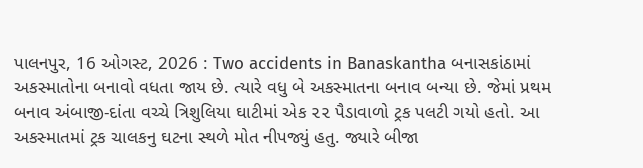પાલનપુર, 16 ઓગસ્ટ, 2026 : Two accidents in Banaskantha બનાસકાંઠામાં અકસ્માતોના બનાવો વધતા જાય છે. ત્યારે વધુ બે અકસ્માતના બનાવ બન્યા છે. જેમાં પ્રથમ બનાવ અંબાજી-દાંતા વચ્ચે ત્રિશુલિયા ઘાટીમાં એક ૨૨ પૈડાવાળો ટ્રક પલટી ગયો હતો. આ અકસ્માતમાં ટ્રક ચાલકનુ ઘટના સ્થળે મોત નીપજ્યું હતુ. જ્યારે બીજા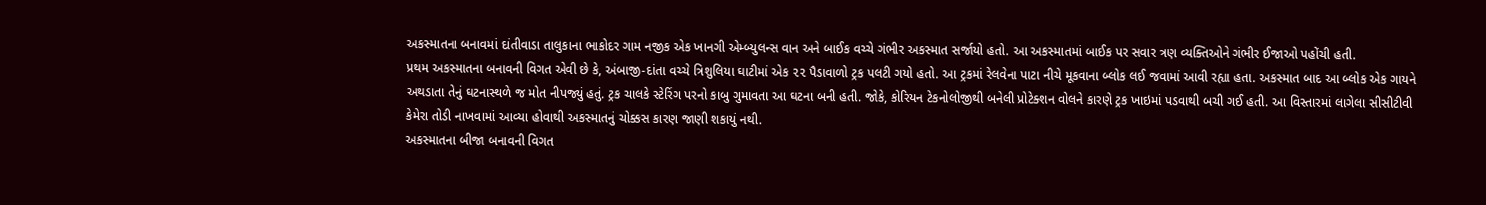અકસ્માતના બનાવમાં દાંતીવાડા તાલુકાના ભાકોદર ગામ નજીક એક ખાનગી એમ્બ્યુલન્સ વાન અને બાઈક વચ્ચે ગંભીર અકસ્માત સર્જાયો હતો. આ અકસ્માતમાં બાઈક પર સવાર ત્રણ વ્યક્તિઓને ગંભીર ઈજાઓ પહોંચી હતી.
પ્રથમ અકસ્માતના બનાવની વિગત એવી છે કે, અંબાજી-દાંતા વચ્ચે ત્રિશુલિયા ઘાટીમાં એક ૨૨ પૈડાવાળો ટ્રક પલટી ગયો હતો. આ ટ્રકમાં રેલવેના પાટા નીચે મૂકવાના બ્લોક લઈ જવામાં આવી રહ્યા હતા. અકસ્માત બાદ આ બ્લોક એક ગાયને અથડાતા તેનું ઘટનાસ્થળે જ મોત નીપજ્યું હતું. ટ્રક ચાલકે સ્ટેરિંગ પરનો કાબુ ગુમાવતા આ ઘટના બની હતી. જોકે, કોરિયન ટેકનોલોજીથી બનેલી પ્રોટેક્શન વોલને કારણે ટ્રક ખાઇમાં પડવાથી બચી ગઈ હતી. આ વિસ્તારમાં લાગેલા સીસીટીવી કેમેરા તોડી નાખવામાં આવ્યા હોવાથી અકસ્માતનું ચોક્કસ કારણ જાણી શકાયું નથી.
અકસ્માતના બીજા બનાવની વિગત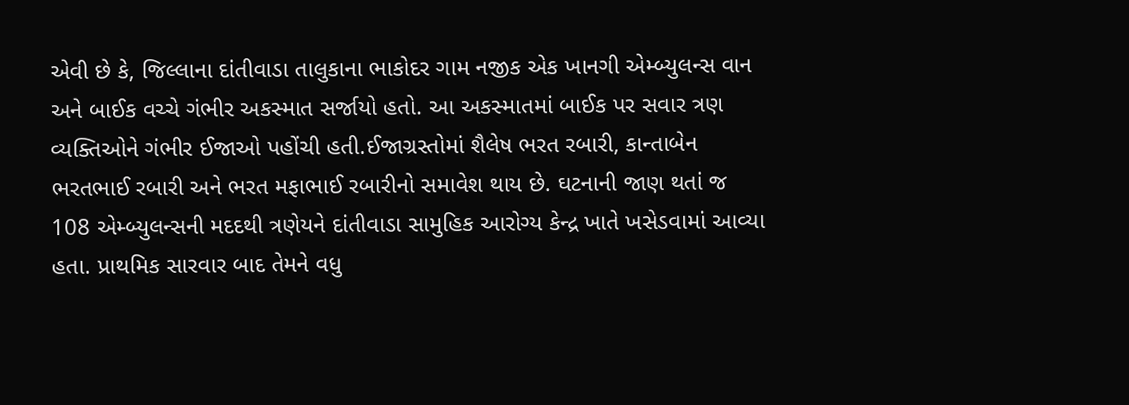એવી છે કે, જિલ્લાના દાંતીવાડા તાલુકાના ભાકોદર ગામ નજીક એક ખાનગી એમ્બ્યુલન્સ વાન અને બાઈક વચ્ચે ગંભીર અકસ્માત સર્જાયો હતો. આ અકસ્માતમાં બાઈક પર સવાર ત્રણ વ્યક્તિઓને ગંભીર ઈજાઓ પહોંચી હતી.ઈજાગ્રસ્તોમાં શૈલેષ ભરત રબારી, કાન્તાબેન ભરતભાઈ રબારી અને ભરત મફાભાઈ રબારીનો સમાવેશ થાય છે. ઘટનાની જાણ થતાં જ 108 એમ્બ્યુલન્સની મદદથી ત્રણેયને દાંતીવાડા સામુહિક આરોગ્ય કેન્દ્ર ખાતે ખસેડવામાં આવ્યા હતા. પ્રાથમિક સારવાર બાદ તેમને વધુ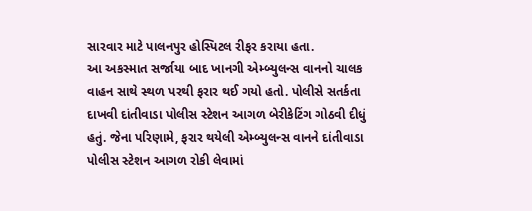સારવાર માટે પાલનપુર હોસ્પિટલ રીફર કરાયા હતા.
આ અકસ્માત સર્જાયા બાદ ખાનગી એમ્બ્યુલન્સ વાનનો ચાલક વાહન સાથે સ્થળ પરથી ફરાર થઈ ગયો હતો. પોલીસે સતર્કતા દાખવી દાંતીવાડા પોલીસ સ્ટેશન આગળ બેરીકેટિંગ ગોઠવી દીધું હતું. જેના પરિણામે, ફરાર થયેલી એમ્બ્યુલન્સ વાનને દાંતીવાડા પોલીસ સ્ટેશન આગળ રોકી લેવામાં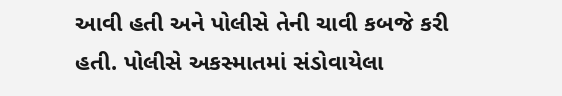આવી હતી અને પોલીસે તેની ચાવી કબજે કરી હતી. પોલીસે અકસ્માતમાં સંડોવાયેલા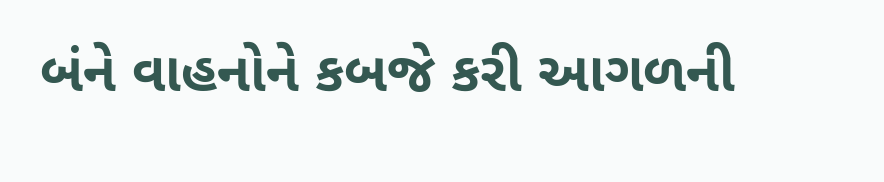બંને વાહનોને કબજે કરી આગળની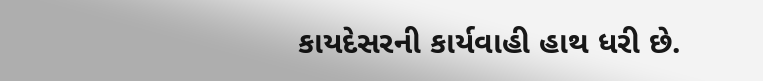કાયદેસરની કાર્યવાહી હાથ ધરી છે.